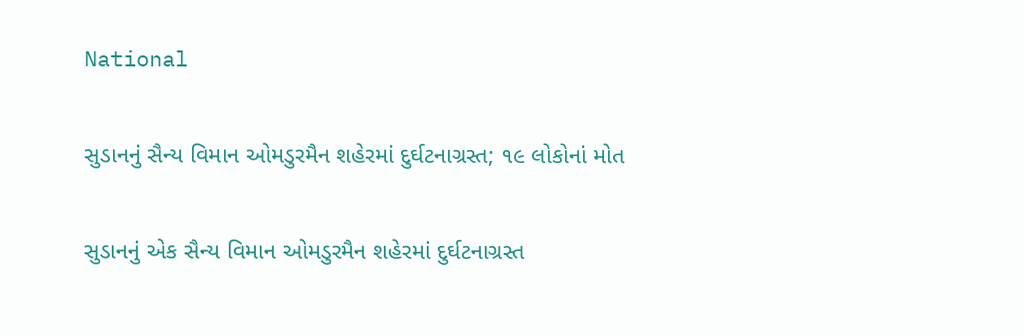National

સુડાનનું સૈન્ય વિમાન ઓમડુરમૈન શહેરમાં દુર્ઘટનાગ્રસ્ત; ૧૯ લોકોનાં મોત

સુડાનનું એક સૈન્ય વિમાન ઓમડુરમૈન શહેરમાં દુર્ઘટનાગ્રસ્ત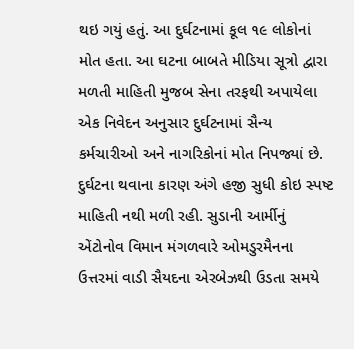થઇ ગયું હતું. આ દુર્ઘટનામાં કૂલ ૧૯ લોકોનાં મોત હતા. આ ઘટના બાબતે મીડિયા સૂત્રો દ્વારા મળતી માહિતી મુજબ સેના તરફથી અપાયેલા એક નિવેદન અનુસાર દુર્ઘટનામાં સૈન્ય કર્મચારીઓ અને નાગરિકોનાં મોત નિપજ્યાં છે. દુર્ઘટના થવાના કારણ અંગે હજી સુધી કોઇ સ્પષ્ટ માહિતી નથી મળી રહી. સુડાની આર્મીનું એંટોનોવ વિમાન મંગળવારે ઓમડુરમૈનના ઉત્તરમાં વાડી સૈયદના એરબેઝથી ઉડતા સમયે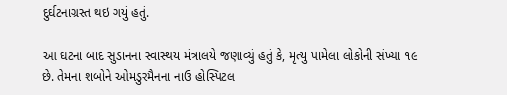દુર્ઘટનાગ્રસ્ત થઇ ગયું હતું.

આ ઘટના બાદ સુડાનના સ્વાસ્થય મંત્રાલયે જણાવ્યું હતું કે, મૃત્યુ પામેલા લોકોની સંખ્યા ૧૯ છે. તેમના શબોને ઓમડુરમૈનના નાઉ હોસ્પિટલ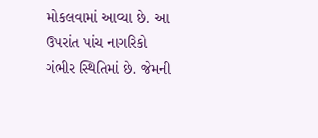મોકલવામાં આવ્યા છે. આ ઉપરાંત પાંચ નાગરિકો ગંભીર સ્થિતિમાં છે. જેમની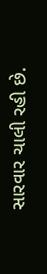સારવાર ચાલી રહી છે.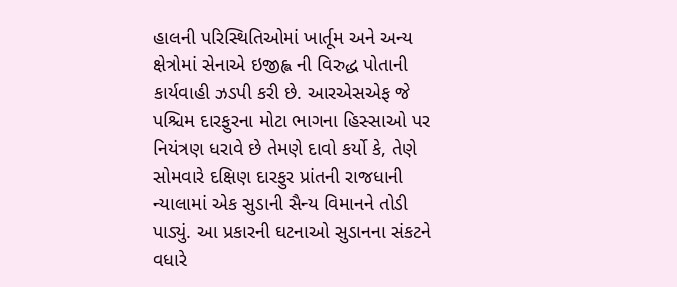હાલની પરિસ્થિતિઓમાં ખાર્તૂમ અને અન્ય ક્ષેત્રોમાં સેનાએ ઇજીહ્લ ની વિરુદ્ધ પોતાની કાર્યવાહી ઝડપી કરી છે. આરએસએફ જે પશ્ચિમ દારફુરના મોટા ભાગના હિસ્સાઓ પર નિયંત્રણ ધરાવે છે તેમણે દાવો કર્યો કે, તેણે સોમવારે દક્ષિણ દારફુર પ્રાંતની રાજધાની ન્યાલામાં એક સુડાની સૈન્ય વિમાનને તોડી પાડ્યું. આ પ્રકારની ઘટનાઓ સુડાનના સંકટને વધારે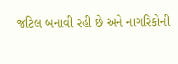જટિલ બનાવી રહી છે અને નાગરિકોની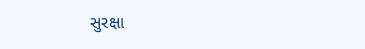સુરક્ષા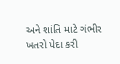અને શાંતિ માટે ગંભીર ખતરો પેદા કરી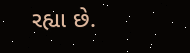રહ્યા છે.